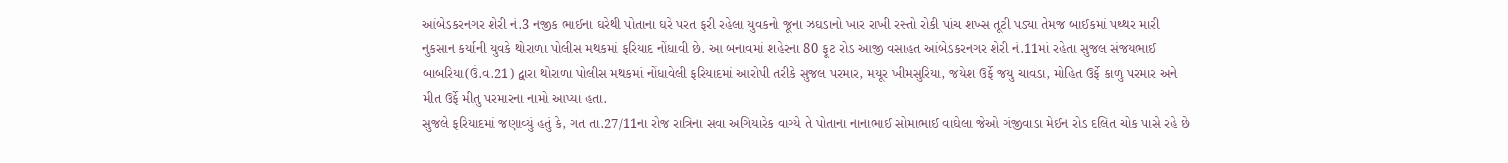આંબેડકરનગર શેરી નં.3 નજીક ભાઈના ઘરેથી પોતાના ઘરે પરત ફરી રહેલા યુવકનો જૂના ઝઘડાનો ખાર રાખી રસ્તો રોકી પાંચ શખ્સ તૂટી પડ્યા તેમજ બાઈકમાં પથ્થર મારી નુકસાન કર્યાની યુવકે થોરાળા પોલીસ મથકમાં ફરિયાદ નોંધાવી છે. આ બનાવમાં શહેરના 80 ફૂટ રોડ આજી વસાહત આંબેડકરનગર શેરી નં.11માં રહેતા સુજલ સંજયભાઈ બાબરિયા(ઉં.વ.21) દ્વારા થોરાળા પોલીસ મથકમાં નોંધાવેલી ફરિયાદમાં આરોપી તરીકે સુજલ પરમાર, મયૂર ખીમસુરિયા, જયેશ ઉર્ફે જયુ ચાવડા, મોહિત ઉર્ફે કાળુ પરમાર અને મીત ઉર્ફે મીતુ પરમારના નામો આપ્યા હતા.
સુજલે ફરિયાદમાં જણાવ્યું હતું કે, ગત તા.27/11ના રોજ રાત્રિના સવા અગિયારેક વાગ્યે તે પોતાના નાનાભાઈ સોમાભાઈ વાઘેલા જેઓ ગંજીવાડા મેઈન રોડ દલિત ચોક પાસે રહે છે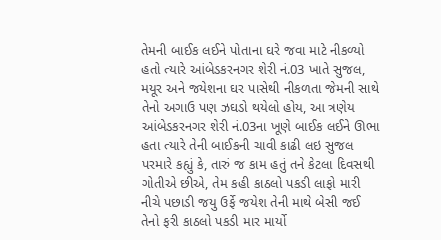તેમની બાઈક લઈને પોતાના ઘરે જવા માટે નીકળ્યો હતો ત્યારે આંબેડકરનગર શેરી નં.03 ખાતે સુજલ, મયૂર અને જયેશના ઘર પાસેથી નીકળતા જેમની સાથે તેનો અગાઉ પણ ઝઘડો થયેલો હોય, આ ત્રણેય આંબેડકરનગર શેરી નં.03ના ખૂણે બાઈક લઈને ઊભા હતા ત્યારે તેની બાઈકની ચાવી કાઢી લઇ સુજલ પરમારે કહ્યું કે, તારું જ કામ હતું તને કેટલા દિવસથી ગોતીએ છીએ, તેમ કહી કાઠલો પકડી લાફો મારી નીચે પછાડી જયુ ઉર્ફે જયેશ તેની માથે બેસી જઈ તેનો ફરી કાઠલો પકડી માર માર્યો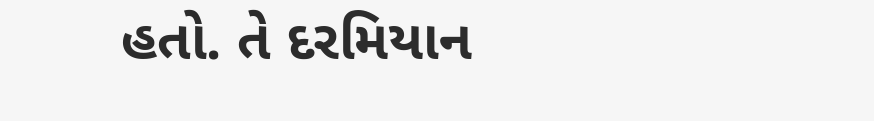હતો. તે દરમિયાન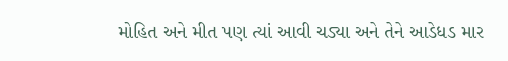મોહિત અને મીત પણ ત્યાં આવી ચડ્યા અને તેને આડેધડ માર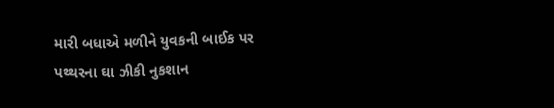મારી બધાએ મળીને યુવકની બાઈક પર પથ્થરના ઘા ઝીકી નુકશાન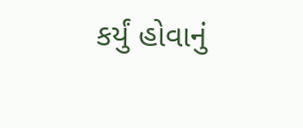કર્યું હોવાનું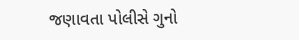જણાવતા પોલીસે ગુનો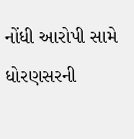નોંધી આરોપી સામે ધોરણસરની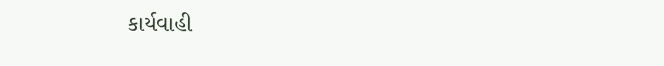કાર્યવાહી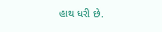હાથ ધરી છે.